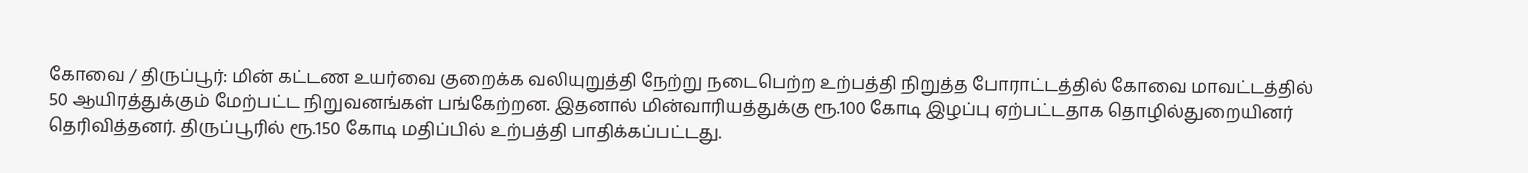கோவை / திருப்பூர்: மின் கட்டண உயர்வை குறைக்க வலியுறுத்தி நேற்று நடைபெற்ற உற்பத்தி நிறுத்த போராட்டத்தில் கோவை மாவட்டத்தில் 50 ஆயிரத்துக்கும் மேற்பட்ட நிறுவனங்கள் பங்கேற்றன. இதனால் மின்வாரியத்துக்கு ரூ.100 கோடி இழப்பு ஏற்பட்டதாக தொழில்துறையினர் தெரிவித்தனர். திருப்பூரில் ரூ.150 கோடி மதிப்பில் உற்பத்தி பாதிக்கப்பட்டது.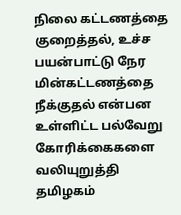நிலை கட்டணத்தை குறைத்தல், உச்ச பயன்பாட்டு நேர மின்கட்டணத்தை நீக்குதல் என்பன உள்ளிட்ட பல்வேறு கோரிக்கைகளை வலியுறுத்தி தமிழகம்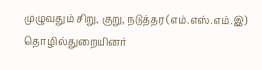முழுவதும் சிறு, குறு, நடுத்தர (எம்.எஸ்.எம்.இ) தொழில்துறையினர்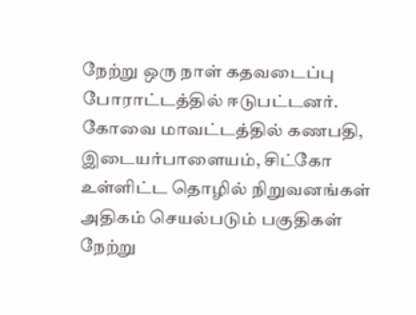நேற்று ஒரு நாள் கதவடைப்பு போராட்டத்தில் ஈடுபட்டனர். கோவை மாவட்டத்தில் கணபதி, இடையர்பாளையம், சிட்கோ உள்ளிட்ட தொழில் நிறுவனங்கள் அதிகம் செயல்படும் பகுதிகள் நேற்று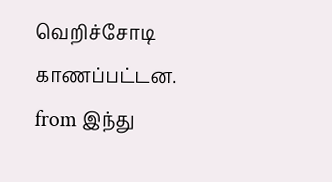வெறிச்சோடி காணப்பட்டன.
from இந்து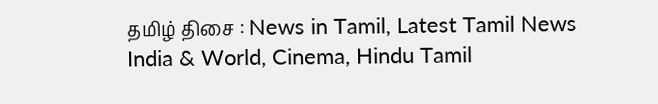தமிழ் திசை : News in Tamil, Latest Tamil News India & World, Cinema, Hindu Tamil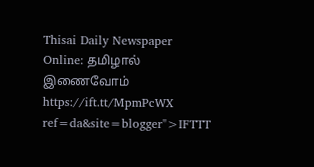Thisai Daily Newspaper Online: தமிழால் இணைவோம் https://ift.tt/MpmPcWX
ref=da&site=blogger">IFTTT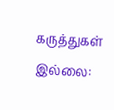கருத்துகள் இல்லை: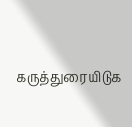கருத்துரையிடுக